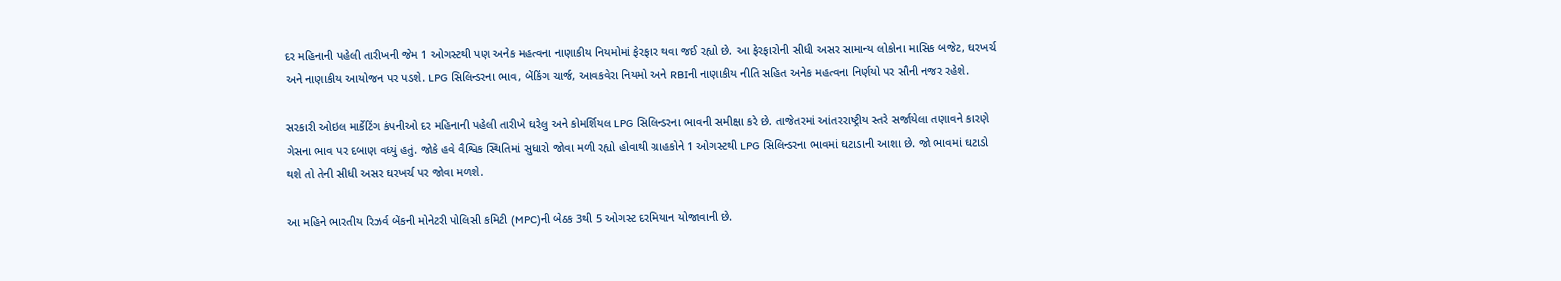દર મહિનાની પહેલી તારીખની જેમ 1 ઓગસ્ટથી પણ અનેક મહત્વના નાણાકીય નિયમોમાં ફેરફાર થવા જઈ રહ્યો છે. આ ફેરફારોની સીધી અસર સામાન્ય લોકોના માસિક બજેટ, ઘરખર્ચ અને નાણાકીય આયોજન પર પડશે. LPG સિલિન્ડરના ભાવ, બેંકિંગ ચાર્જ, આવકવેરા નિયમો અને RBIની નાણાકીય નીતિ સહિત અનેક મહત્વના નિર્ણયો પર સૌની નજર રહેશે.

સરકારી ઓઇલ માર્કેટિંગ કંપનીઓ દર મહિનાની પહેલી તારીખે ઘરેલુ અને કોમર્શિયલ LPG સિલિન્ડરના ભાવની સમીક્ષા કરે છે. તાજેતરમાં આંતરરાષ્ટ્રીય સ્તરે સર્જાયેલા તણાવને કારણે ગેસના ભાવ પર દબાણ વધ્યું હતું. જોકે હવે વૈશ્વિક સ્થિતિમાં સુધારો જોવા મળી રહ્યો હોવાથી ગ્રાહકોને 1 ઓગસ્ટથી LPG સિલિન્ડરના ભાવમાં ઘટાડાની આશા છે. જો ભાવમાં ઘટાડો થશે તો તેની સીધી અસર ઘરખર્ચ પર જોવા મળશે.

આ મહિને ભારતીય રિઝર્વ બેંકની મોનેટરી પોલિસી કમિટી (MPC)ની બેઠક 3થી 5 ઓગસ્ટ દરમિયાન યોજાવાની છે.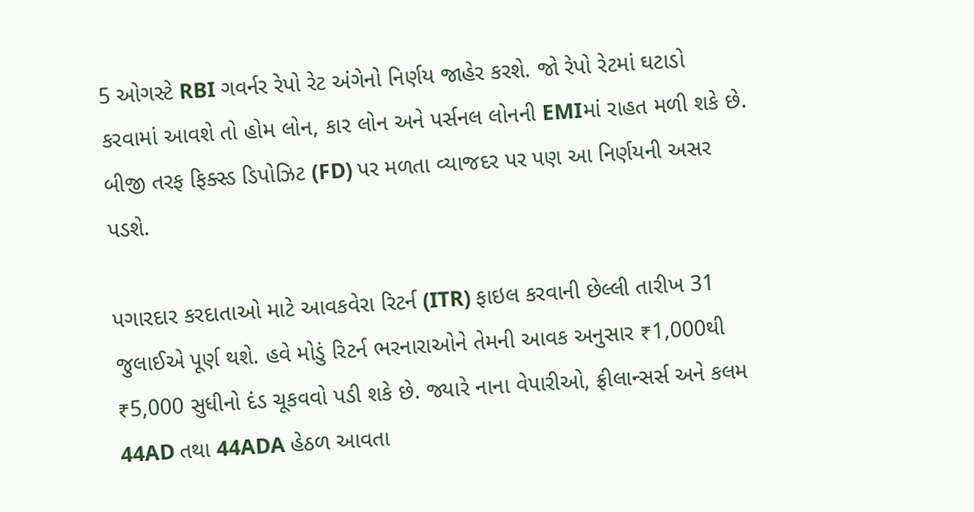5 ઓગસ્ટે RBI ગવર્નર રેપો રેટ અંગેનો નિર્ણય જાહેર કરશે. જો રેપો રેટમાં ઘટાડો કરવામાં આવશે તો હોમ લોન, કાર લોન અને પર્સનલ લોનની EMIમાં રાહત મળી શકે છે. બીજી તરફ ફિક્સ્ડ ડિપોઝિટ (FD) પર મળતા વ્યાજદર પર પણ આ નિર્ણયની અસર પડશે.

પગારદાર કરદાતાઓ માટે આવકવેરા રિટર્ન (ITR) ફાઇલ કરવાની છેલ્લી તારીખ 31 જુલાઈએ પૂર્ણ થશે. હવે મોડું રિટર્ન ભરનારાઓને તેમની આવક અનુસાર ₹1,000થી ₹5,000 સુધીનો દંડ ચૂકવવો પડી શકે છે. જ્યારે નાના વેપારીઓ, ફ્રીલાન્સર્સ અને કલમ 44AD તથા 44ADA હેઠળ આવતા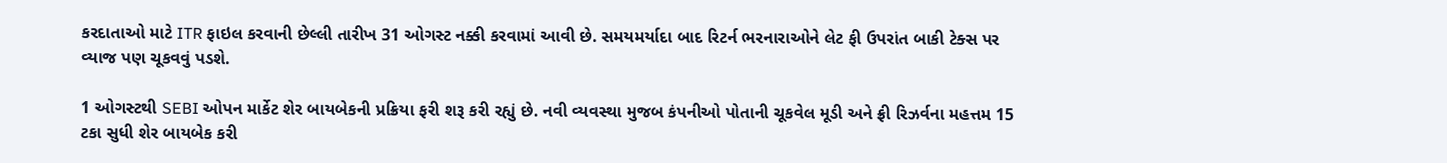કરદાતાઓ માટે ITR ફાઇલ કરવાની છેલ્લી તારીખ 31 ઓગસ્ટ નક્કી કરવામાં આવી છે. સમયમર્યાદા બાદ રિટર્ન ભરનારાઓને લેટ ફી ઉપરાંત બાકી ટેક્સ પર વ્યાજ પણ ચૂકવવું પડશે.

1 ઓગસ્ટથી SEBI ઓપન માર્કેટ શેર બાયબેકની પ્રક્રિયા ફરી શરૂ કરી રહ્યું છે. નવી વ્યવસ્થા મુજબ કંપનીઓ પોતાની ચૂકવેલ મૂડી અને ફ્રી રિઝર્વના મહત્તમ 15 ટકા સુધી શેર બાયબેક કરી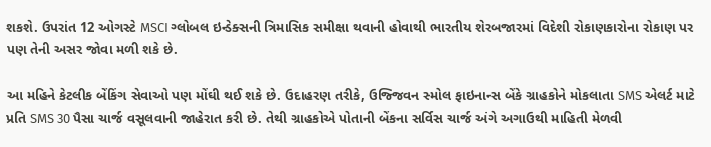શકશે. ઉપરાંત 12 ઓગસ્ટે MSCI ગ્લોબલ ઇન્ડેક્સની ત્રિમાસિક સમીક્ષા થવાની હોવાથી ભારતીય શેરબજારમાં વિદેશી રોકાણકારોના રોકાણ પર પણ તેની અસર જોવા મળી શકે છે.

આ મહિને કેટલીક બેંકિંગ સેવાઓ પણ મોંઘી થઈ શકે છે. ઉદાહરણ તરીકે, ઉજ્જિવન સ્મોલ ફાઇનાન્સ બેંકે ગ્રાહકોને મોકલાતા SMS એલર્ટ માટે પ્રતિ SMS 30 પૈસા ચાર્જ વસૂલવાની જાહેરાત કરી છે. તેથી ગ્રાહકોએ પોતાની બેંકના સર્વિસ ચાર્જ અંગે અગાઉથી માહિતી મેળવી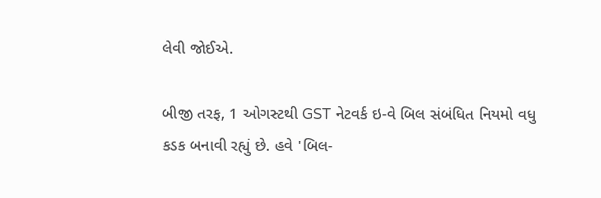લેવી જોઈએ.

બીજી તરફ, 1 ઓગસ્ટથી GST નેટવર્ક ઇ-વે બિલ સંબંધિત નિયમો વધુ કડક બનાવી રહ્યું છે. હવે 'બિલ-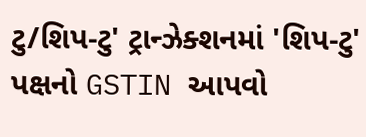ટુ/શિપ-ટુ' ટ્રાન્ઝેક્શનમાં 'શિપ-ટુ' પક્ષનો GSTIN આપવો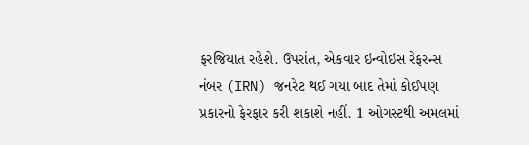ફરજિયાત રહેશે. ઉપરાંત, એકવાર ઇન્વોઇસ રેફરન્સ નંબર (IRN) જનરેટ થઈ ગયા બાદ તેમાં કોઈપણ પ્રકારનો ફેરફાર કરી શકાશે નહીં. 1 ઓગસ્ટથી અમલમાં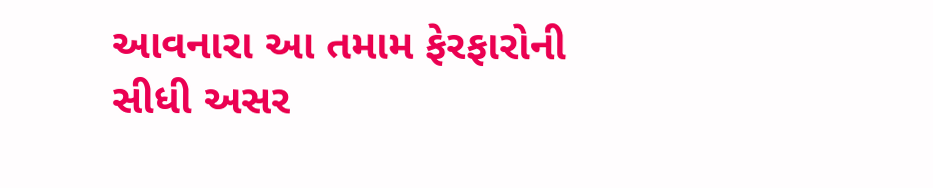આવનારા આ તમામ ફેરફારોની સીધી અસર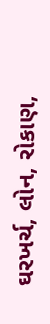ઘરખર્ચ, લોન, રોકાણ,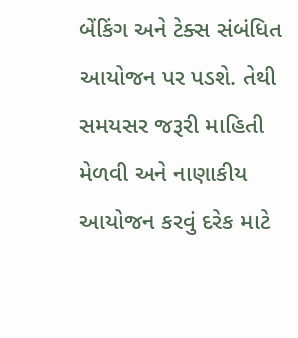બેંકિંગ અને ટેક્સ સંબંધિત આયોજન પર પડશે. તેથી સમયસર જરૂરી માહિતી મેળવી અને નાણાકીય આયોજન કરવું દરેક માટે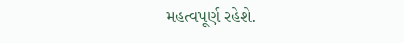મહત્વપૂર્ણ રહેશે.